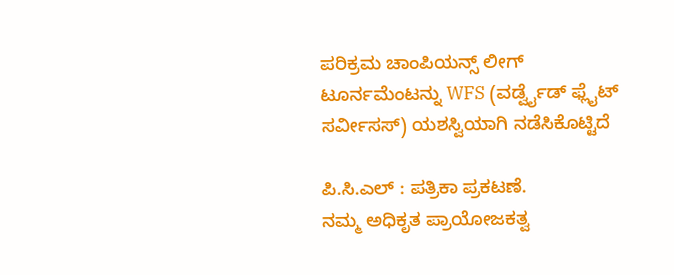ಪರಿಕ್ರಮ ಚಾಂಪಿಯನ್ಸ್ ಲೀಗ್ ಟೂರ್ನಮೆಂಟನ್ನು WFS (ವರ್ಡ್ವೈಡ್ ಫ್ಲೈಟ್ ಸರ್ವೀಸಸ್) ಯಶಸ್ವಿಯಾಗಿ ನಡೆಸಿಕೊಟ್ಟಿದೆ

ಪಿ.ಸಿ.ಎಲ್ : ಪತ್ರಿಕಾ ಪ್ರಕಟಣೆ.
ನಮ್ಮ ಅಧಿಕೃತ ಪ್ರಾಯೋಜಕತ್ವ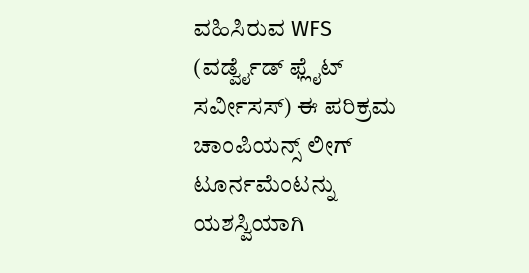ವಹಿಸಿರುವ WFS (ವರ್ಡ್ವೈಡ್ ಫ್ಲೈಟ್ ಸರ್ವೀಸಸ್) ಈ ಪರಿಕ್ರಮ ಚಾಂಪಿಯನ್ಸ್ ಲೀಗ್ ಟೂರ್ನಮೆಂಟನ್ನು ಯಶಸ್ವಿಯಾಗಿ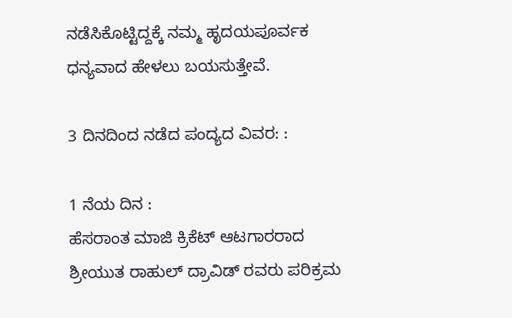ನಡೆಸಿಕೊಟ್ಟಿದ್ದಕ್ಕೆ ನಮ್ಮ ಹೃದಯಪೂರ್ವಕ ಧನ್ಯವಾದ ಹೇಳಲು ಬಯಸುತ್ತೇವೆ.

3 ದಿನದಿಂದ ನಡೆದ ಪಂದ್ಯದ ವಿವರ: :

1 ನೆಯ ದಿನ :
ಹೆಸರಾಂತ ಮಾಜಿ ಕ್ರಿಕೆಟ್ ಆಟಗಾರರಾದ ಶ್ರೀಯುತ ರಾಹುಲ್ ದ್ರಾವಿಡ್ ರವರು ಪರಿಕ್ರಮ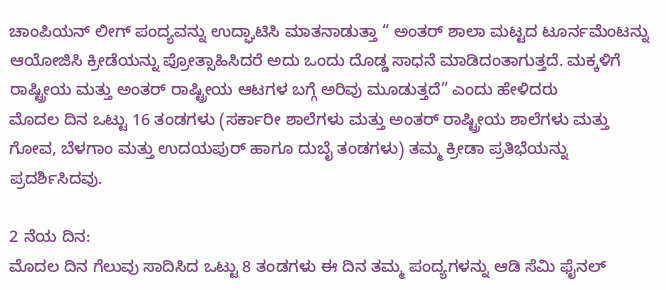ಚಾಂಪಿಯನ್ ಲೀಗ್ ಪಂದ್ಯವನ್ನು ಉದ್ಘಾಟಿಸಿ ಮಾತನಾಡುತ್ತಾ “ ಅಂತರ್ ಶಾಲಾ ಮಟ್ಟದ ಟೂರ್ನಮೆಂಟನ್ನು ಆಯೋಜಿಸಿ ಕ್ರೀಡೆಯನ್ನು ಪ್ರೋತ್ಸಾಹಿಸಿದರೆ ಅದು ಒಂದು ದೊಡ್ಡ ಸಾಧನೆ ಮಾಡಿದಂತಾಗುತ್ತದೆ. ಮಕ್ಕಳಿಗೆ ರಾಷ್ಟ್ರೀಯ ಮತ್ತು ಅಂತರ್ ರಾಷ್ಟ್ರೀಯ ಆಟಗಳ ಬಗ್ಗೆ ಅರಿವು ಮೂಡುತ್ತದೆ” ಎಂದು ಹೇಳಿದರು
ಮೊದಲ ದಿನ ಒಟ್ಟು 16 ತಂಡಗಳು (ಸರ್ಕಾರೀ ಶಾಲೆಗಳು ಮತ್ತು ಅಂತರ್ ರಾಷ್ಟ್ರೀಯ ಶಾಲೆಗಳು ಮತ್ತು ಗೋವ, ಬೆಳಗಾಂ ಮತ್ತು ಉದಯಪುರ್ ಹಾಗೂ ದುಬೈ ತಂಡಗಳು) ತಮ್ಮ ಕ್ರೀಡಾ ಪ್ರತಿಭೆಯನ್ನು ಪ್ರದರ್ಶಿಸಿದವು.

2 ನೆಯ ದಿನ:
ಮೊದಲ ದಿನ ಗೆಲುವು ಸಾದಿಸಿದ ಒಟ್ಟು 8 ತಂಡಗಳು ಈ ದಿನ ತಮ್ಮ ಪಂದ್ಯಗಳನ್ನು ಆಡಿ ಸೆಮಿ ಫೈನಲ್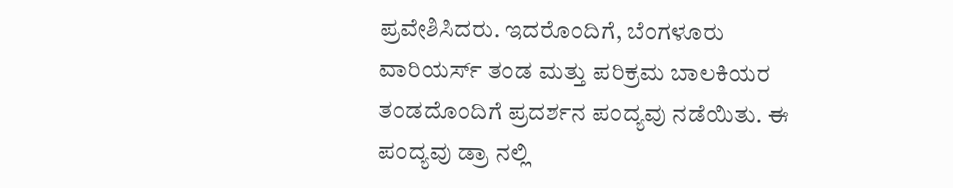ಪ್ರವೇಶಿಸಿದರು. ಇದರೊಂದಿಗೆ, ಬೆಂಗಳೂರು ವಾರಿಯರ್ಸ್ ತಂಡ ಮತ್ತು ಪರಿಕ್ರಮ ಬಾಲಕಿಯರ ತಂಡದೊಂದಿಗೆ ಪ್ರದರ್ಶನ ಪಂದ್ಯವು ನಡೆಯಿತು. ಈ ಪಂದ್ಯವು ಡ್ರಾ ನಲ್ಲಿ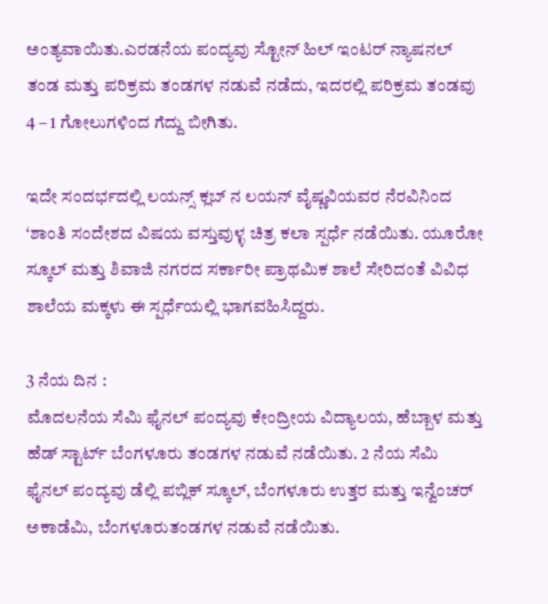ಅಂತ್ಯವಾಯಿತು.ಎರಡನೆಯ ಪಂದ್ಯವು ಸ್ಟೋನ್ ಹಿಲ್ ಇಂಟರ್ ನ್ಯಾಷನಲ್ ತಂಡ ಮತ್ತು ಪರಿಕ್ರಮ ತಂಡಗಳ ನಡುವೆ ನಡೆದು, ಇದರಲ್ಲಿ ಪರಿಕ್ರಮ ತಂಡವು 4 – 1 ಗೋಲುಗಳಿಂದ ಗೆದ್ದು ಬೀಗಿತು.

ಇದೇ ಸಂದರ್ಭದಲ್ಲಿ ಲಯನ್ಸ್ ಕ್ಲಬ್ ನ ಲಯನ್ ವೈಷ್ಣವಿಯವರ ನೆರವಿನಿಂದ ‘ಶಾಂತಿ ಸಂದೇಶದ ವಿಷಯ ವಸ್ತುವುಳ್ಳ ಚಿತ್ರ ಕಲಾ ಸ್ಪರ್ಧೆ ನಡೆಯಿತು. ಯೂರೋ ಸ್ಕೂಲ್ ಮತ್ತು ಶಿವಾಜಿ ನಗರದ ಸರ್ಕಾರೀ ಪ್ರಾಥಮಿಕ ಶಾಲೆ ಸೇರಿದಂತೆ ವಿವಿಧ ಶಾಲೆಯ ಮಕ್ಕಳು ಈ ಸ್ಪರ್ಧೆಯಲ್ಲಿ ಭಾಗವಹಿಸಿದ್ದರು.

3 ನೆಯ ದಿನ :
ಮೊದಲನೆಯ ಸೆಮಿ ಫೈನಲ್ ಪಂದ್ಯವು ಕೇಂದ್ರೀಯ ವಿದ್ಯಾಲಯ, ಹೆಬ್ಬಾಳ ಮತ್ತು ಹೆಡ್ ಸ್ಟಾರ್ಟ್ ಬೆಂಗಳೂರು ತಂಡಗಳ ನಡುವೆ ನಡೆಯಿತು. 2 ನೆಯ ಸೆಮಿ ಫೈನಲ್ ಪಂದ್ಯವು ಡೆಲ್ಲಿ ಪಬ್ಲಿಕ್ ಸ್ಕೂಲ್, ಬೆಂಗಳೂರು ಉತ್ತರ ಮತ್ತು ಇನ್ವೆಂಚರ್ ಅಕಾಡೆಮಿ, ಬೆಂಗಳೂರುತಂಡಗಳ ನಡುವೆ ನಡೆಯಿತು.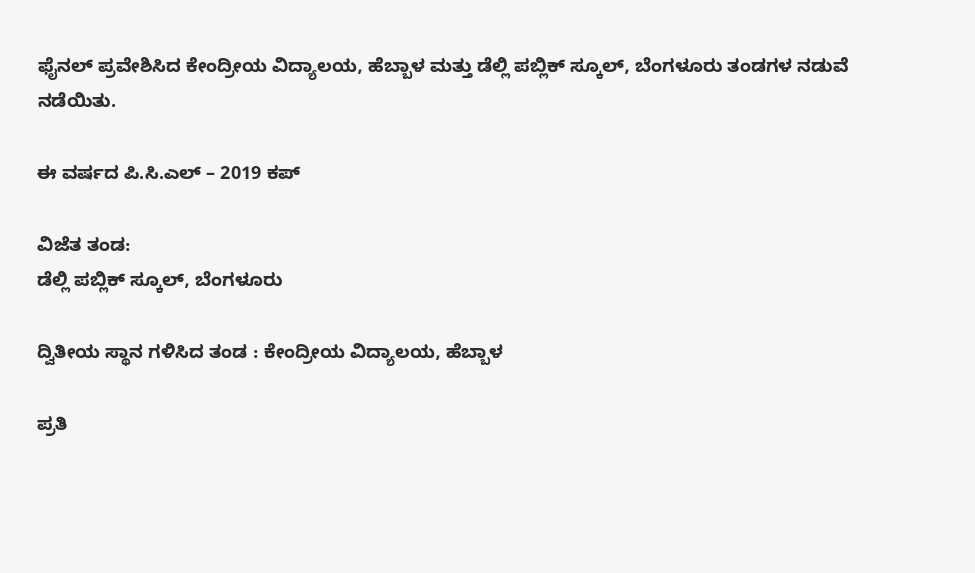ಫೈನಲ್ ಪ್ರವೇಶಿಸಿದ ಕೇಂದ್ರೀಯ ವಿದ್ಯಾಲಯ, ಹೆಬ್ಬಾಳ ಮತ್ತು ಡೆಲ್ಲಿ ಪಬ್ಲಿಕ್ ಸ್ಕೂಲ್, ಬೆಂಗಳೂರು ತಂಡಗಳ ನಡುವೆ ನಡೆಯಿತು.

ಈ ವರ್ಷದ ಪಿ.ಸಿ.ಎಲ್ – 2019 ಕಪ್

ವಿಜೆತ ತಂಡ:
ಡೆಲ್ಲಿ ಪಬ್ಲಿಕ್ ಸ್ಕೂಲ್, ಬೆಂಗಳೂರು

ದ್ವಿತೀಯ ಸ್ಥಾನ ಗಳಿಸಿದ ತಂಡ : ಕೇಂದ್ರೀಯ ವಿದ್ಯಾಲಯ, ಹೆಬ್ಬಾಳ

ಪ್ರತಿ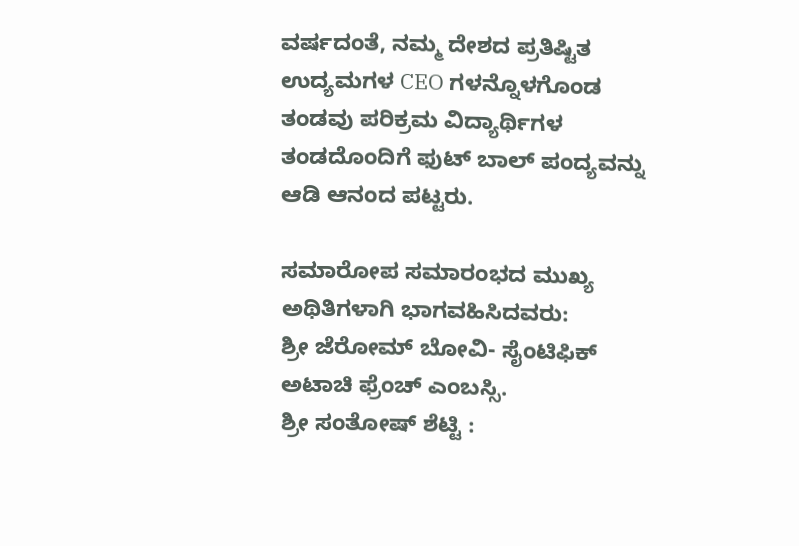ವರ್ಷದಂತೆ, ನಮ್ಮ ದೇಶದ ಪ್ರತಿಷ್ಟಿತ ಉದ್ಯಮಗಳ CEO ಗಳನ್ನೊಳಗೊಂಡ ತಂಡವು ಪರಿಕ್ರಮ ವಿದ್ಯಾರ್ಥಿಗಳ ತಂಡದೊಂದಿಗೆ ಫುಟ್ ಬಾಲ್ ಪಂದ್ಯವನ್ನು ಆಡಿ ಆನಂದ ಪಟ್ಟರು.

ಸಮಾರೋಪ ಸಮಾರಂಭದ ಮುಖ್ಯ ಅಥಿತಿಗಳಾಗಿ ಭಾಗವಹಿಸಿದವರು:
ಶ್ರೀ ಜೆರೋಮ್ ಬೋವಿ- ಸೈಂಟಿಫಿಕ್ ಅಟಾಚಿ ಫ್ರೆಂಚ್ ಎಂಬಸ್ಸಿ.
ಶ್ರೀ ಸಂತೋಷ್ ಶೆಟ್ಟಿ :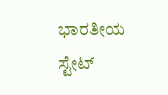ಭಾರತೀಯ ಸ್ಟೇಟ್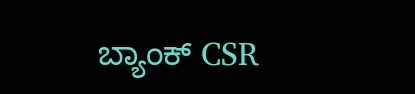ಬ್ಯಾಂಕ್ CSR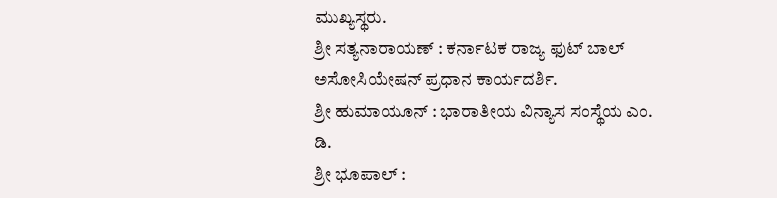ಮುಖ್ಯಸ್ಥರು.
ಶ್ರೀ ಸತ್ಯನಾರಾಯಣ್ : ಕರ್ನಾಟಕ ರಾಜ್ಯ ಫುಟ್ ಬಾಲ್ ಅಸೋಸಿಯೇಷನ್ ಪ್ರಧಾನ ಕಾರ್ಯದರ್ಶಿ.
ಶ್ರೀ ಹುಮಾಯೂನ್ : ಭಾರಾತೀಯ ವಿನ್ಯಾಸ ಸಂಸ್ಥೆಯ ಎಂ. ಡಿ.
ಶ್ರೀ ಭೂಪಾಲ್ :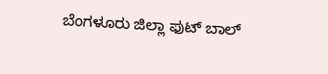ಬೆಂಗಳೂರು ಜಿಲ್ಲಾ ಫುಟ್ ಬಾಲ್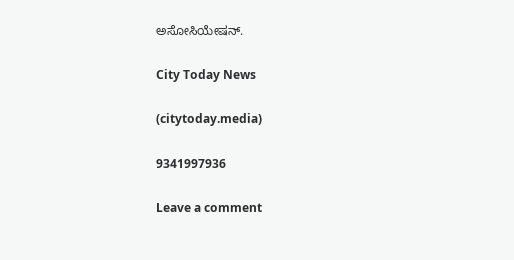ಅಸೋಸಿಯೇಷನ್.

City Today News

(citytoday.media)

9341997936

Leave a comment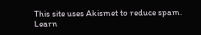This site uses Akismet to reduce spam. Learn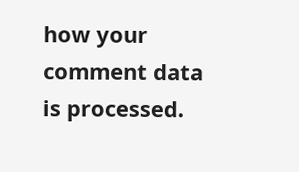how your comment data is processed.